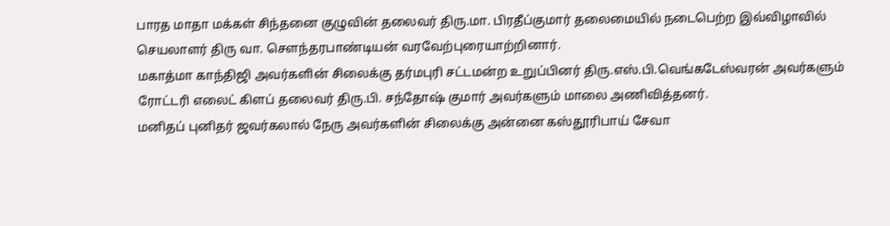பாரத மாதா மக்கள் சிந்தனை குழுவின் தலைவர் திரு.மா. பிரதீப்குமார் தலைமையில் நடைபெற்ற இவ்விழாவில் செயலாளர் திரு வா. சௌந்தரபாண்டியன் வரவேற்புரையாற்றினார்.
மகாத்மா காந்திஜி அவர்களின் சிலைக்கு தர்மபுரி சட்டமன்ற உறுப்பினர் திரு.எஸ்.பி.வெங்கடேஸ்வரன் அவர்களும் ரோட்டரி எலைட் கிளப் தலைவர் திரு.பி. சந்தோஷ் குமார் அவர்களும் மாலை அணிவித்தனர்.
மனிதப் புனிதர் ஜவர்கலால் நேரு அவர்களின் சிலைக்கு அன்னை கஸ்தூரிபாய் சேவா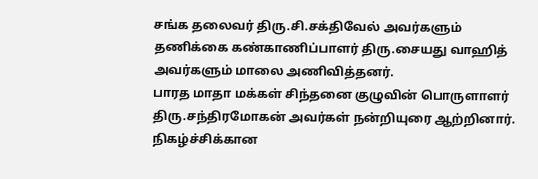சங்க தலைவர் திரு.சி.சக்திவேல் அவர்களும் தணிக்கை கண்காணிப்பாளர் திரு.சையது வாஹித் அவர்களும் மாலை அணிவித்தனர்.
பாரத மாதா மக்கள் சிந்தனை குழுவின் பொருளாளர் திரு.சந்திரமோகன் அவர்கள் நன்றியுரை ஆற்றினார்.
நிகழ்ச்சிக்கான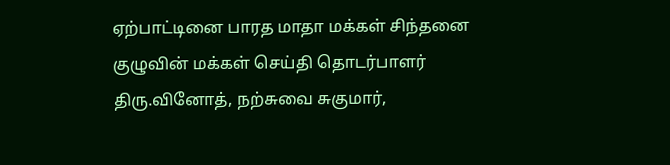ஏற்பாட்டினை பாரத மாதா மக்கள் சிந்தனை குழுவின் மக்கள் செய்தி தொடர்பாளர் திரு.வினோத், நற்சுவை சுகுமார்,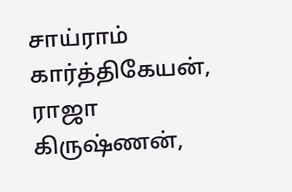சாய்ராம் கார்த்திகேயன், ராஜா கிருஷ்ணன்,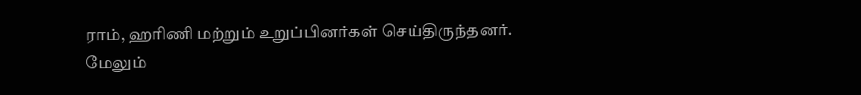ராம், ஹரிணி மற்றும் உறுப்பினர்கள் செய்திருந்தனர்.
மேலும்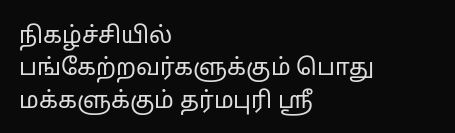நிகழ்ச்சியில் பங்கேற்றவர்களுக்கும் பொது மக்களுக்கும் தர்மபுரி ஸ்ரீ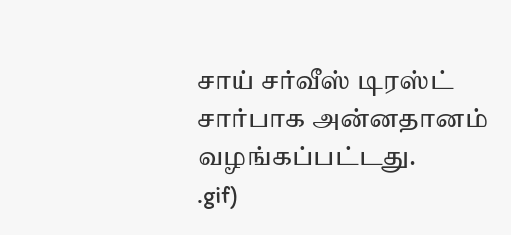சாய் சர்வீஸ் டிரஸ்ட் சார்பாக அன்னதானம் வழங்கப்பட்டது.
.gif)